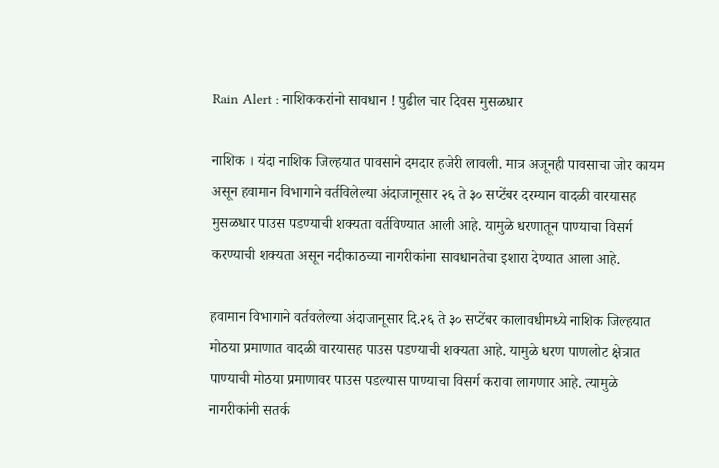Rain Alert : नाशिककरांनो सावधान ! पुढील चार दिवस मुसळधार

नाशिक । यंदा नाशिक जिल्हयात पावसाने दमदार हजेरी लावली. मात्र अजूनही पावसाचा जोर कायम असून हवामान विभागाने वर्तविलेल्या अंदाजानूसार २६ ते ३० सप्टेंबर दरम्यान वादळी वारयासह मुसळधार पाउस पडण्याची शक्यता वर्तविण्यात आली आहे. यामुळे धरणातून पाण्याचा विसर्ग करण्याची शक्यता असून नदीकाठच्या नागरीकांना सावधानतेचा इशारा देण्यात आला आहे.

हवामान विभागाने वर्तवलेल्या अंदाजानूसार दि.२६ ते ३० सप्टेंबर कालावधीमध्ये नाशिक जिल्हयात मोठया प्रमाणात वादळी वारयासह पाउस पडण्याची शक्यता आहे. यामुळे धरण पाणलोट क्षेत्रात पाण्याची मोठया प्रमाणावर पाउस पडल्यास पाण्याचा विसर्ग करावा लागणार आहे. त्यामुळे नागरीकांनी सतर्क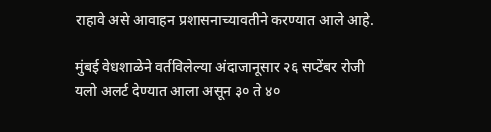राहावे असे आवाहन प्रशासनाच्यावतीने करण्यात आले आहे.

मुंबई वेधशाळेने वर्तविलेल्या अंदाजानूसार २६ सप्टेंबर रोजी यलो अलर्ट देण्यात आला असून ३० ते ४०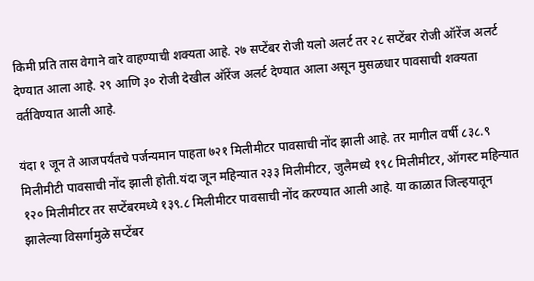किमी प्रति तास वेगाने वारे वाहण्याची शक्यता आहे. २७ सप्टेंबर रोजी यलो अलर्ट तर २८ सप्टेंबर रोजी ऑरेंज अलर्ट देण्यात आला आहे. २९ आणि ३० रोजी देखील ऑरेंज अलर्ट देण्यात आला असून मुसळधार पावसाची शक्यता वर्तविण्यात आली आहे.

यंदा १ जून ते आजपर्यंतचे पर्जन्यमान पाहता ७२१ मिलीमीटर पावसाची नोंद झाली आहे. तर मागील वर्षी ८३८.९ मिलीमीटी पावसाची नोंद झाली होती.यंदा जून महिन्यात २३३ मिलीमीटर, जुलैमध्ये १९८ मिलीमीटर, ऑगस्ट महिन्यात १२० मिलीमीटर तर सप्टेंबरमध्ये १३९.८ मिलीमीटर पावसाची नोंद करण्यात आली आहे. या काळात जिल्हयातून झालेल्या विसर्गामुळे सप्टेंबर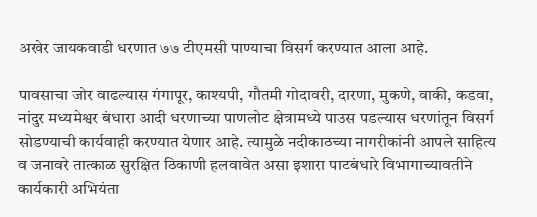अखेर जायकवाडी धरणात ७७ टीएमसी पाण्याचा विसर्ग करण्यात आला आहे.

पावसाचा जोर वाढल्यास गंगापूर, काश्यपी, गौतमी गोदावरी, दारणा, मुकणे, वाकी, कडवा, नांदुर मध्यमेश्वर बंधारा आदी धरणाच्या पाणलोट क्षेत्रामध्ये पाउस पडल्यास धरणांतून विसर्ग सोडण्याची कार्यवाही करण्यात येणार आहे. त्यामुळे नदीकाठच्या नागरीकांनी आपले साहित्य व जनावरे तात्काळ सुरक्षित ठिकाणी हलवावेत असा इशारा पाटबंधारे विभागाच्यावतीने कार्यकारी अभियंता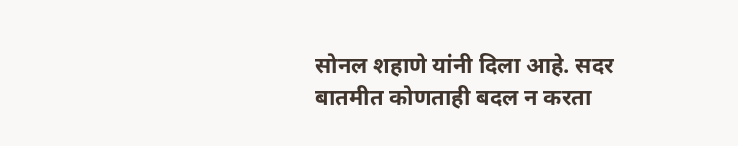सोनल शहाणे यांनी दिला आहे. सदर बातमीत कोणताही बदल न करता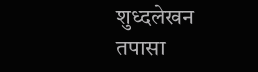शुध्दलेखन तपासा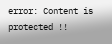error: Content is protected !!